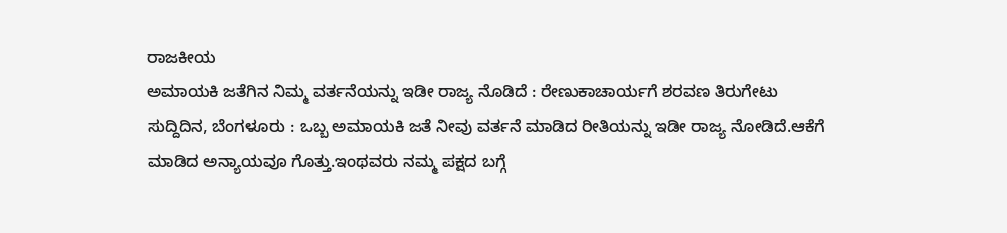ರಾಜಕೀಯ
ಅಮಾಯಕಿ ಜತೆಗಿನ ನಿಮ್ಮ ವರ್ತನೆಯನ್ನು ಇಡೀ ರಾಜ್ಯ ನೊಡಿದೆ : ರೇಣುಕಾಚಾರ್ಯಗೆ ಶರವಣ ತಿರುಗೇಟು
ಸುದ್ದಿದಿನ, ಬೆಂಗಳೂರು : ಒಬ್ಬ ಅಮಾಯಕಿ ಜತೆ ನೀವು ವರ್ತನೆ ಮಾಡಿದ ರೀತಿಯನ್ನು ಇಡೀ ರಾಜ್ಯ ನೋಡಿದೆ.ಆಕೆಗೆ ಮಾಡಿದ ಅನ್ಯಾಯವೂ ಗೊತ್ತು.ಇಂಥವರು ನಮ್ಮ ಪಕ್ಷದ ಬಗ್ಗೆ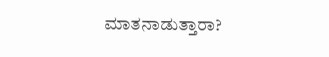ಮಾತನಾಡುತ್ತಾರಾ?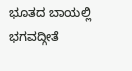ಭೂತದ ಬಾಯಲ್ಲಿ ಭಗವದ್ಗೀತೆ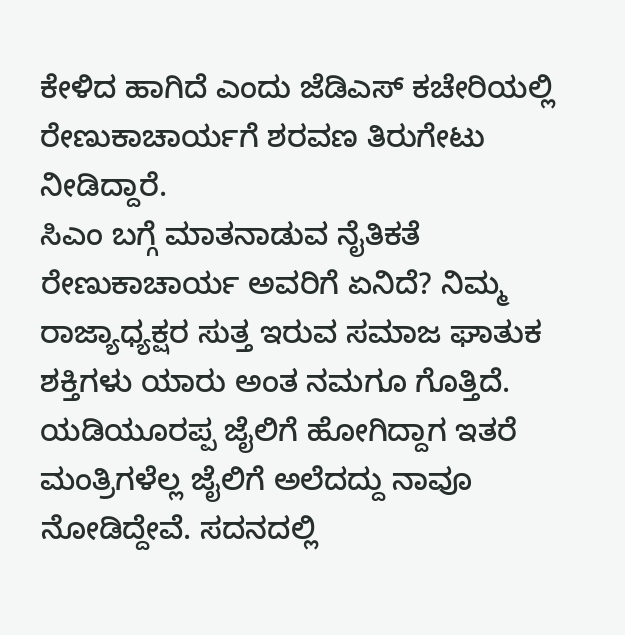ಕೇಳಿದ ಹಾಗಿದೆ ಎಂದು ಜೆಡಿಎಸ್ ಕಚೇರಿಯಲ್ಲಿ ರೇಣುಕಾಚಾರ್ಯಗೆ ಶರವಣ ತಿರುಗೇಟು ನೀಡಿದ್ದಾರೆ.
ಸಿಎಂ ಬಗ್ಗೆ ಮಾತನಾಡುವ ನೈತಿಕತೆ ರೇಣುಕಾಚಾರ್ಯ ಅವರಿಗೆ ಏನಿದೆ? ನಿಮ್ಮ ರಾಜ್ಯಾಧ್ಯಕ್ಷರ ಸುತ್ತ ಇರುವ ಸಮಾಜ ಘಾತುಕ ಶಕ್ತಿಗಳು ಯಾರು ಅಂತ ನಮಗೂ ಗೊತ್ತಿದೆ. ಯಡಿಯೂರಪ್ಪ ಜೈಲಿಗೆ ಹೋಗಿದ್ದಾಗ ಇತರೆ ಮಂತ್ರಿಗಳೆಲ್ಲ ಜೈಲಿಗೆ ಅಲೆದದ್ದು ನಾವೂ ನೋಡಿದ್ದೇವೆ. ಸದನದಲ್ಲಿ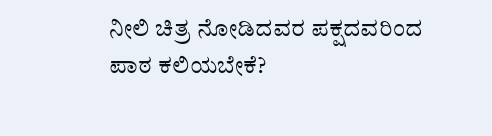ನೀಲಿ ಚಿತ್ರ ನೋಡಿದವರ ಪಕ್ಷದವರಿಂದ ಪಾಠ ಕಲಿಯಬೇಕೆ?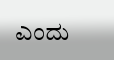ಎಂದು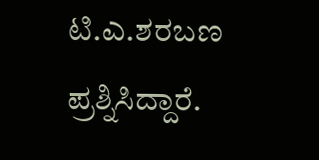ಟಿ.ಎ.ಶರಬಣ ಪ್ರಶ್ನಿಸಿದ್ದಾರೆ.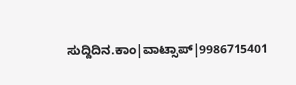ಸುದ್ದಿದಿನ.ಕಾಂ|ವಾಟ್ಸಾಪ್|9986715401